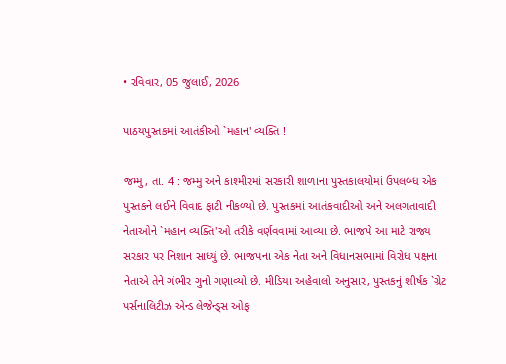• રવિવાર, 05 જુલાઈ, 2026

પાઠયપુસ્તકમાં આતંકીઓ `મહાન' વ્યક્તિ !

જમ્મુ, તા. 4 : જમ્મુ અને કાશ્મીરમાં સરકારી શાળાના પુસ્તકાલયોમાં ઉપલબ્ધ એક પુસ્તકને લઈને વિવાદ ફાટી નીકળ્યો છે. પુસ્તકમાં આતંકવાદીઓ અને અલગતાવાદી નેતાઓને `મહાન વ્યક્તિ'ઓ તરીકે વર્ણવવામાં આવ્યા છે. ભાજપે આ માટે રાજ્ય સરકાર પર નિશાન સાધ્યું છે. ભાજપના એક નેતા અને વિધાનસભામાં વિરોધ પક્ષના નેતાએ તેને ગંભીર ગુનો ગણાવ્યો છે. મીડિયા અહેવાલો અનુસાર, પુસ્તકનું શીર્ષક `ગ્રેટ પર્સનાલિટીઝ એન્ડ લેજેન્ડ્સ ઓફ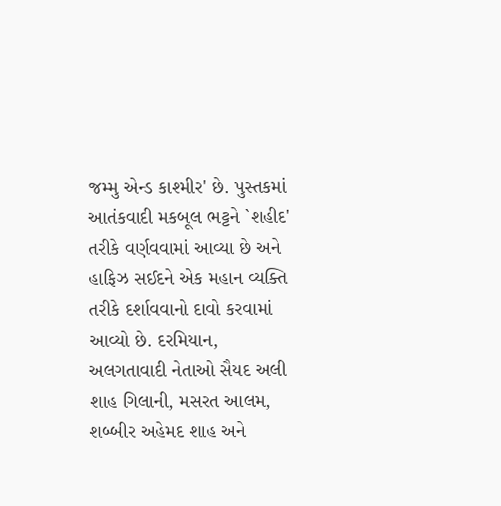જમ્મુ એન્ડ કાશ્મીર' છે. પુસ્તકમાં આતંકવાદી મકબૂલ ભટ્ટને `શહીદ' તરીકે વર્ણવવામાં આવ્યા છે અને હાફિઝ સઈદને એક મહાન વ્યક્તિ તરીકે દર્શાવવાનો દાવો કરવામાં આવ્યો છે. દરમિયાન, અલગતાવાદી નેતાઓ સૈયદ અલી શાહ ગિલાની, મસરત આલમ, શબ્બીર અહેમદ શાહ અને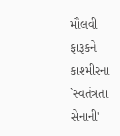મૌલવી ફારૂકને કાશ્મીરના `સ્વતંત્રતા સેનાની'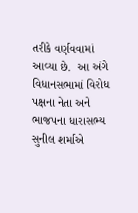તરીકે વર્ણવવામાં આવ્યા છે.  આ અંગે વિધાનસભામાં વિરોધ પક્ષના નેતા અને ભાજપના ધારાસભ્ય સુનીલ શર્માએ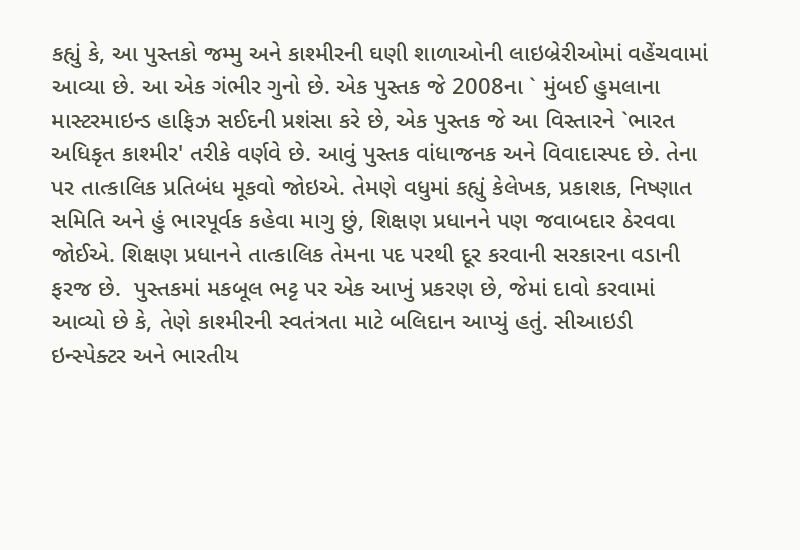કહ્યું કે, આ પુસ્તકો જમ્મુ અને કાશ્મીરની ઘણી શાળાઓની લાઇબ્રેરીઓમાં વહેંચવામાં આવ્યા છે. આ એક ગંભીર ગુનો છે. એક પુસ્તક જે 2008ના ` મુંબઈ હુમલાના માસ્ટરમાઇન્ડ હાફિઝ સઈદની પ્રશંસા કરે છે, એક પુસ્તક જે આ વિસ્તારને `ભારત અધિકૃત કાશ્મીર' તરીકે વર્ણવે છે. આવું પુસ્તક વાંધાજનક અને વિવાદાસ્પદ છે. તેના પર તાત્કાલિક પ્રતિબંધ મૂકવો જોઇએ. તેમણે વધુમાં કહ્યું કેલેખક, પ્રકાશક, નિષ્ણાત સમિતિ અને હું ભારપૂર્વક કહેવા માગુ છું, શિક્ષણ પ્રધાનને પણ જવાબદાર ઠેરવવા જોઈએ. શિક્ષણ પ્રધાનને તાત્કાલિક તેમના પદ પરથી દૂર કરવાની સરકારના વડાની ફરજ છે.  પુસ્તકમાં મકબૂલ ભટ્ટ પર એક આખું પ્રકરણ છે, જેમાં દાવો કરવામાં આવ્યો છે કે, તેણે કાશ્મીરની સ્વતંત્રતા માટે બલિદાન આપ્યું હતું. સીઆઇડી ઇન્સ્પેક્ટર અને ભારતીય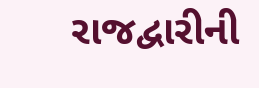રાજદ્વારીની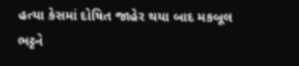હત્યા કેસમાં દોષિત જાહેર થયા બાદ મકબૂલ ભટ્ટને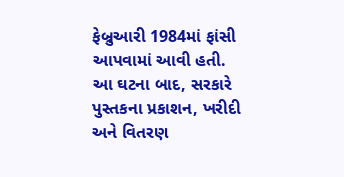ફેબ્રુઆરી 1984માં ફાંસી આપવામાં આવી હતી. આ ઘટના બાદ, સરકારે પુસ્તકના પ્રકાશન, ખરીદી અને વિતરણ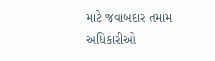માટે જવાબદાર તમામ અધિકારીઓ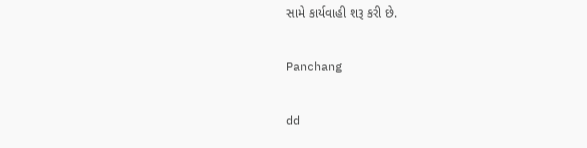સામે કાર્યવાહી શરૂ કરી છે.

Panchang

dd